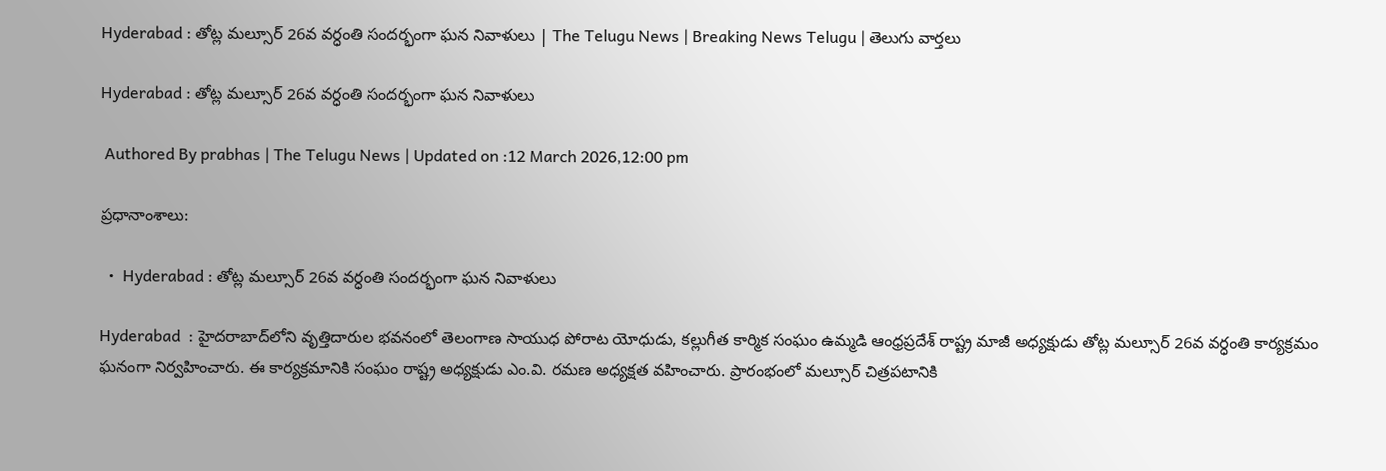Hyderabad : తోట్ల మల్సూర్ 26వ వర్ధంతి సందర్భంగా ఘన నివాళులు | The Telugu News | Breaking News Telugu | తెలుగు వార్త‌లు

Hyderabad : తోట్ల మల్సూర్ 26వ వర్ధంతి సందర్భంగా ఘన నివాళులు

 Authored By prabhas | The Telugu News | Updated on :12 March 2026,12:00 pm

ప్రధానాంశాలు:

  •  Hyderabad : తోట్ల మల్సూర్ 26వ వర్ధంతి సందర్భంగా ఘన నివాళులు

Hyderabad  : హైదరాబాద్‌లోని వృత్తిదారుల భవనంలో తెలంగాణ సాయుధ పోరాట యోధుడు, కల్లుగీత కార్మిక సంఘం ఉమ్మడి ఆంధ్రప్రదేశ్ రాష్ట్ర మాజీ అధ్యక్షుడు తోట్ల మల్సూర్ 26వ వర్ధంతి కార్యక్రమం ఘనంగా నిర్వహించారు. ఈ కార్యక్రమానికి సంఘం రాష్ట్ర అధ్యక్షుడు ఎం.వి. రమణ అధ్యక్షత వహించారు. ప్రారంభంలో మల్సూర్ చిత్రపటానికి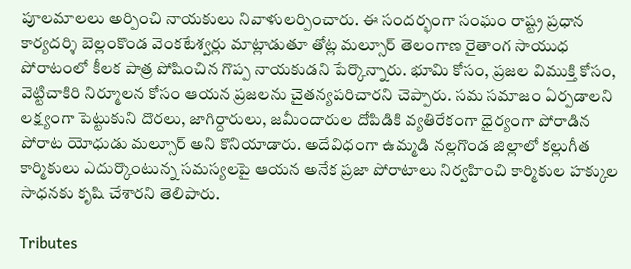పూలమాలలు అర్పించి నాయకులు నివాళులర్పించారు. ఈ సందర్భంగా సంఘం రాష్ట్ర ప్రధాన కార్యదర్శి బెల్లంకొండ వెంకటేశ్వర్లు మాట్లాడుతూ తోట్ల మల్సూర్ తెలంగాణ రైతాంగ సాయుధ పోరాటంలో కీలక పాత్ర పోషించిన గొప్ప నాయకుడని పేర్కొన్నారు. భూమి కోసం, ప్రజల విముక్తి కోసం, వెట్టిచాకిరి నిర్మూలన కోసం ఆయన ప్రజలను చైతన్యపరిచారని చెప్పారు. సమ సమాజం ఏర్పడాలని లక్ష్యంగా పెట్టుకుని దొరలు, జాగిర్దారులు, జమీందారుల దోపిడికి వ్యతిరేకంగా ధైర్యంగా పోరాడిన పోరాట యోధుడు మల్సూర్ అని కొనియాడారు. అదేవిధంగా ఉమ్మడి నల్లగొండ జిల్లాలో కల్లుగీత కార్మికులు ఎదుర్కొంటున్న సమస్యలపై ఆయన అనేక ప్రజా పోరాటాలు నిర్వహించి కార్మికుల హక్కుల సాధనకు కృషి చేశారని తెలిపారు.

Tributes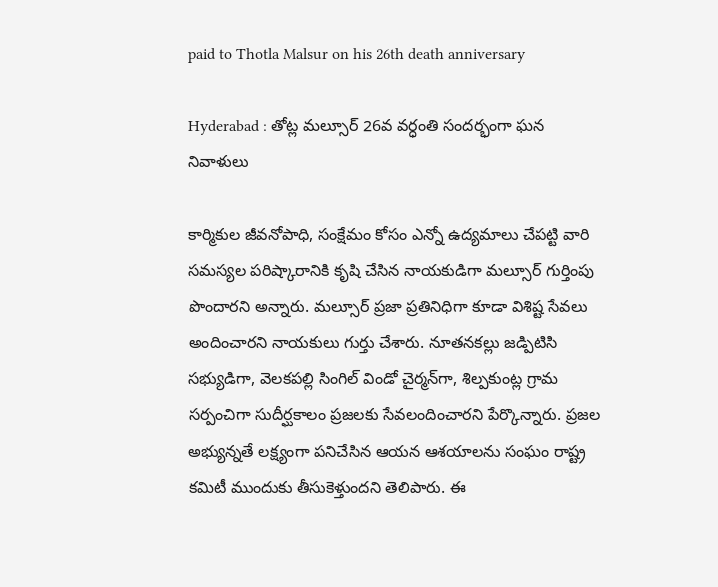paid to Thotla Malsur on his 26th death anniversary

Hyderabad : తోట్ల మల్సూర్ 26వ వర్ధంతి సందర్భంగా ఘన నివాళులు

కార్మికుల జీవనోపాధి, సంక్షేమం కోసం ఎన్నో ఉద్యమాలు చేపట్టి వారి సమస్యల పరిష్కారానికి కృషి చేసిన నాయకుడిగా మల్సూర్ గుర్తింపు పొందారని అన్నారు. మల్సూర్ ప్రజా ప్రతినిధిగా కూడా విశిష్ట సేవలు అందించారని నాయకులు గుర్తు చేశారు. నూతనకల్లు జడ్పిటిసి సభ్యుడిగా, వెలకపల్లి సింగిల్ విండో చైర్మన్‌గా, శిల్పకుంట్ల గ్రామ సర్పంచిగా సుదీర్ఘకాలం ప్రజలకు సేవలందించారని పేర్కొన్నారు. ప్రజల అభ్యున్నతే లక్ష్యంగా పనిచేసిన ఆయన ఆశయాలను సంఘం రాష్ట్ర కమిటీ ముందుకు తీసుకెళ్తుందని తెలిపారు. ఈ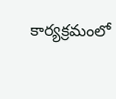కార్యక్రమంలో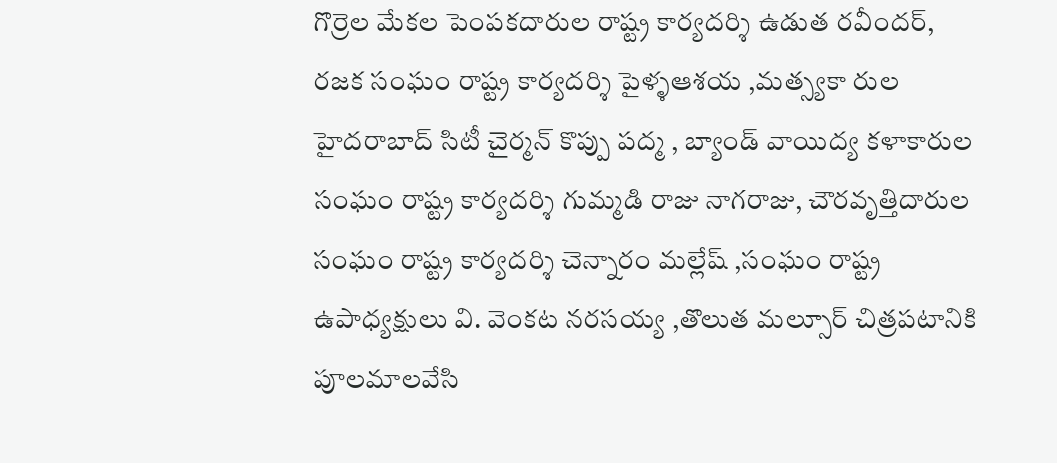గొర్రెల మేకల పెంపకదారుల రాష్ట్ర కార్యదర్శి ఉడుత రవీందర్, రజక సంఘం రాష్ట్ర కార్యదర్శి పైళ్ళఆశయ ,మత్స్యకా రుల హైదరాబాద్ సిటీ చైర్మన్ కొప్పు పద్మ , బ్యాండ్ వాయిద్య కళాకారుల సంఘం రాష్ట్ర కార్యదర్శి గుమ్మడి రాజు నాగరాజు, చౌరవృత్తిదారుల సంఘం రాష్ట్ర కార్యదర్శి చెన్నారం మల్లేష్ ,సంఘం రాష్ట్ర ఉపాధ్యక్షులు వి. వెంకట నరసయ్య ,తొలుత మల్సూర్ చిత్రపటానికి పూలమాలవేసి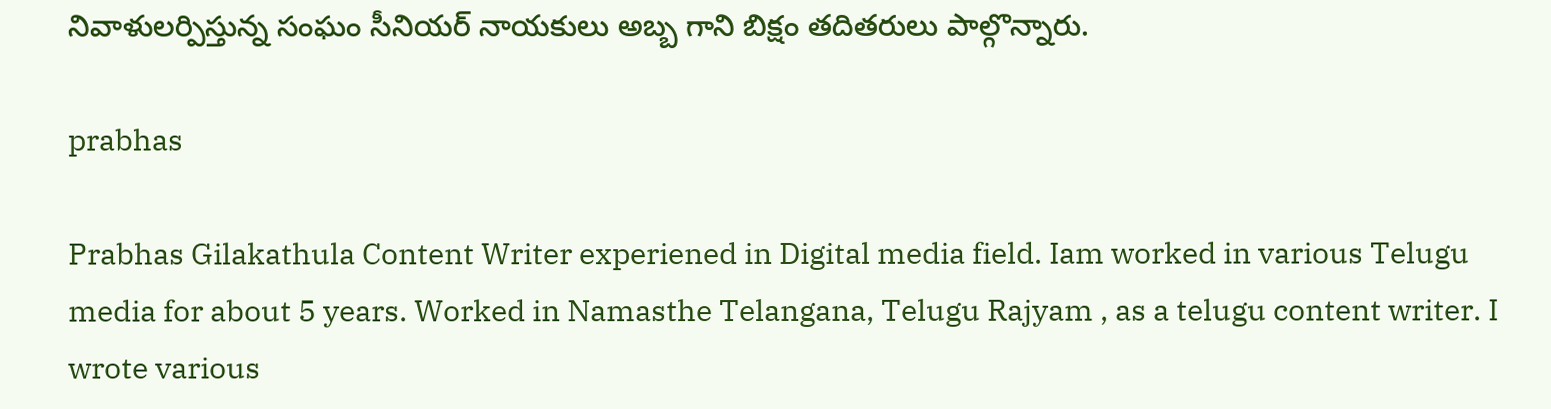నివాళులర్పిస్తున్న సంఘం సీనియర్ నాయకులు అబ్బ గాని బిక్షం తదితరులు పాల్గొన్నారు.

prabhas

Prabhas Gilakathula Content Writer experiened in Digital media field. Iam worked in various Telugu media for about 5 years. Worked in Namasthe Telangana, Telugu Rajyam , as a telugu content writer. I wrote various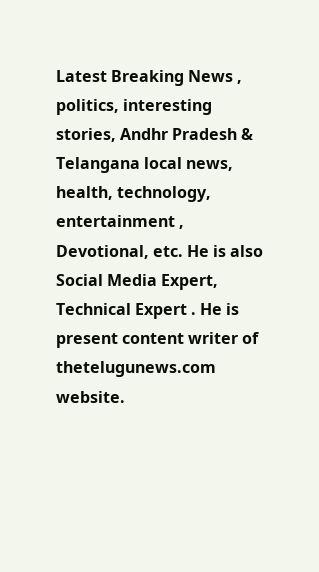Latest Breaking News , politics, interesting stories, Andhr Pradesh & Telangana local news, health, technology, entertainment , Devotional, etc. He is also Social Media Expert, Technical Expert . He is present content writer of thetelugunews.com website.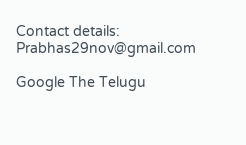Contact details: Prabhas29nov@gmail.com

Google The Telugu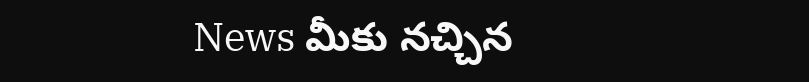News మీకు నచ్చిన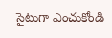సైటుగా ఎంచుకోండి